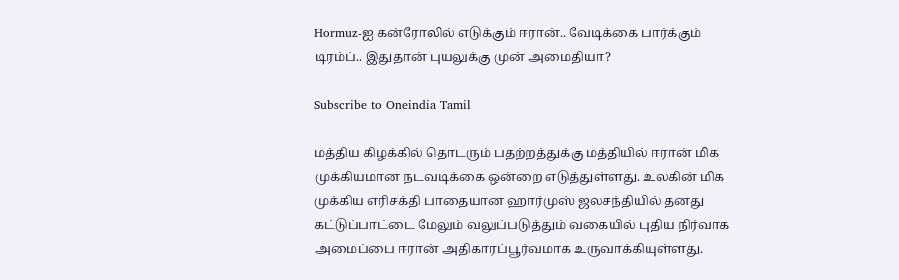Hormuz-ஐ கன்ரோலில் எடுக்கும் ஈரான்.. வேடிக்கை பார்க்கும் டிரம்ப்.. இதுதான் புயலுக்கு முன் அமைதியா?

Subscribe to Oneindia Tamil

மத்திய கிழக்கில் தொடரும் பதற்றத்துக்கு மத்தியில் ஈரான் மிக முக்கியமான நடவடிக்கை ஒன்றை எடுத்துள்ளது. உலகின் மிக முக்கிய எரிசக்தி பாதையான ஹார்முஸ் ஜலசந்தியில் தனது கட்டுப்பாட்டை மேலும் வலுப்படுத்தும் வகையில் புதிய நிர்வாக அமைப்பை ஈரான் அதிகாரப்பூர்வமாக உருவாக்கியுள்ளது.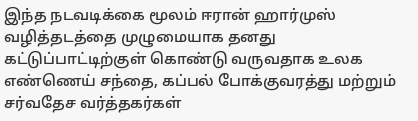இந்த நடவடிக்கை மூலம் ஈரான் ஹார்முஸ் வழித்தடத்தை முழுமையாக தனது கட்டுப்பாட்டிற்குள் கொண்டு வருவதாக உலக எண்ணெய் சந்தை, கப்பல் போக்குவரத்து மற்றும் சர்வதேச வர்த்தகர்கள்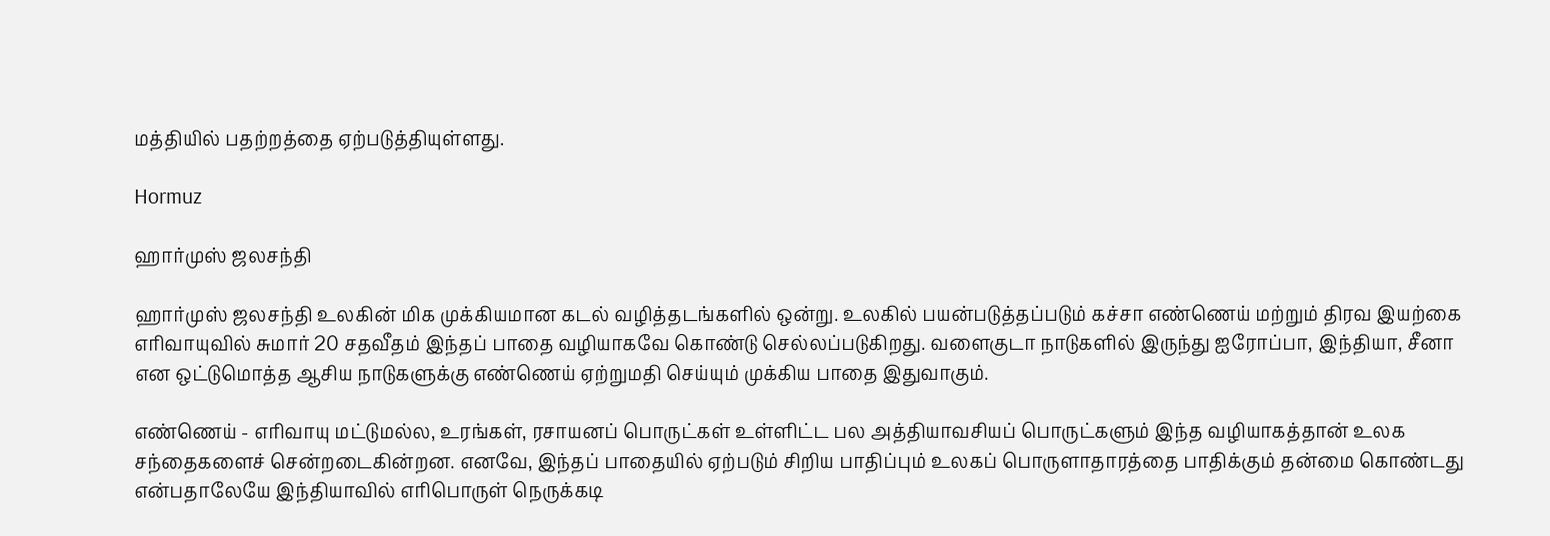மத்தியில் பதற்றத்தை ஏற்படுத்தியுள்ளது.

Hormuz

ஹார்முஸ் ஜலசந்தி

ஹார்முஸ் ஜலசந்தி உலகின் மிக முக்கியமான கடல் வழித்தடங்களில் ஒன்று. உலகில் பயன்படுத்தப்படும் கச்சா எண்ணெய் மற்றும் திரவ இயற்கை எரிவாயுவில் சுமார் 20 சதவீதம் இந்தப் பாதை வழியாகவே கொண்டு செல்லப்படுகிறது. வளைகுடா நாடுகளில் இருந்து ஐரோப்பா, இந்தியா, சீனா என ஒட்டுமொத்த ஆசிய நாடுகளுக்கு எண்ணெய் ஏற்றுமதி செய்யும் முக்கிய பாதை இதுவாகும்.

எண்ணெய் - எரிவாயு மட்டுமல்ல, உரங்கள், ரசாயனப் பொருட்கள் உள்ளிட்ட பல அத்தியாவசியப் பொருட்களும் இந்த வழியாகத்தான் உலக சந்தைகளைச் சென்றடைகின்றன. எனவே, இந்தப் பாதையில் ஏற்படும் சிறிய பாதிப்பும் உலகப் பொருளாதாரத்தை பாதிக்கும் தன்மை கொண்டது என்பதாலேயே இந்தியாவில் எரிபொருள் நெருக்கடி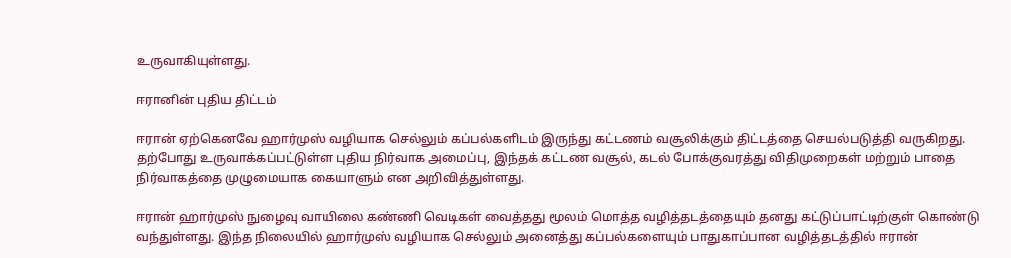உருவாகியுள்ளது.

ஈரானின் புதிய திட்டம்

ஈரான் ஏற்கெனவே ஹார்முஸ் வழியாக செல்லும் கப்பல்களிடம் இருந்து கட்டணம் வசூலிக்கும் திட்டத்தை செயல்படுத்தி வருகிறது. தற்போது உருவாக்கப்பட்டுள்ள புதிய நிர்வாக அமைப்பு, இந்தக் கட்டண வசூல், கடல் போக்குவரத்து விதிமுறைகள் மற்றும் பாதை நிர்வாகத்தை முழுமையாக கையாளும் என அறிவித்துள்ளது.

ஈரான் ஹார்முஸ் நுழைவு வாயிலை கண்ணி வெடிகள் வைத்தது மூலம் மொத்த வழித்தடத்தையும் தனது கட்டுப்பாட்டிற்குள் கொண்டு வந்துள்ளது. இந்த நிலையில் ஹார்முஸ் வழியாக செல்லும் அனைத்து கப்பல்களையும் பாதுகாப்பான வழித்தடத்தில் ஈரான்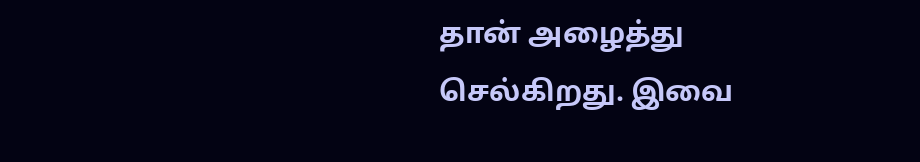தான் அழைத்து செல்கிறது. இவை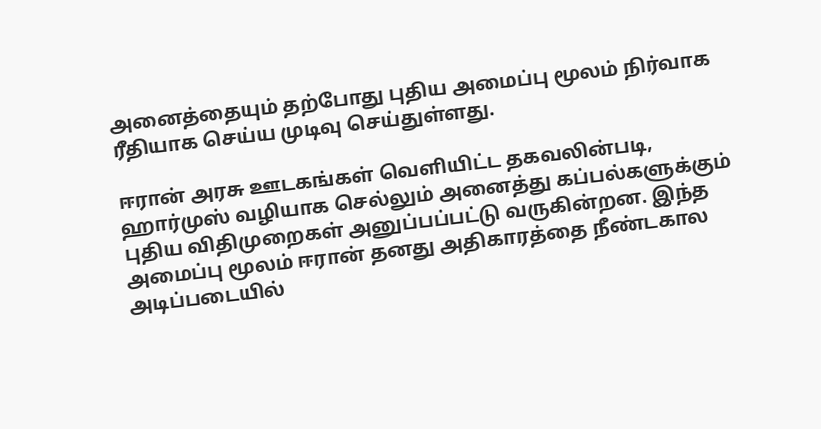அனைத்தையும் தற்போது புதிய அமைப்பு மூலம் நிர்வாக ரீதியாக செய்ய முடிவு செய்துள்ளது.

ஈரான் அரசு ஊடகங்கள் வெளியிட்ட தகவலின்படி, ஹார்முஸ் வழியாக செல்லும் அனைத்து கப்பல்களுக்கும் புதிய விதிமுறைகள் அனுப்பப்பட்டு வருகின்றன. இந்த அமைப்பு மூலம் ஈரான் தனது அதிகாரத்தை நீண்டகால அடிப்படையில்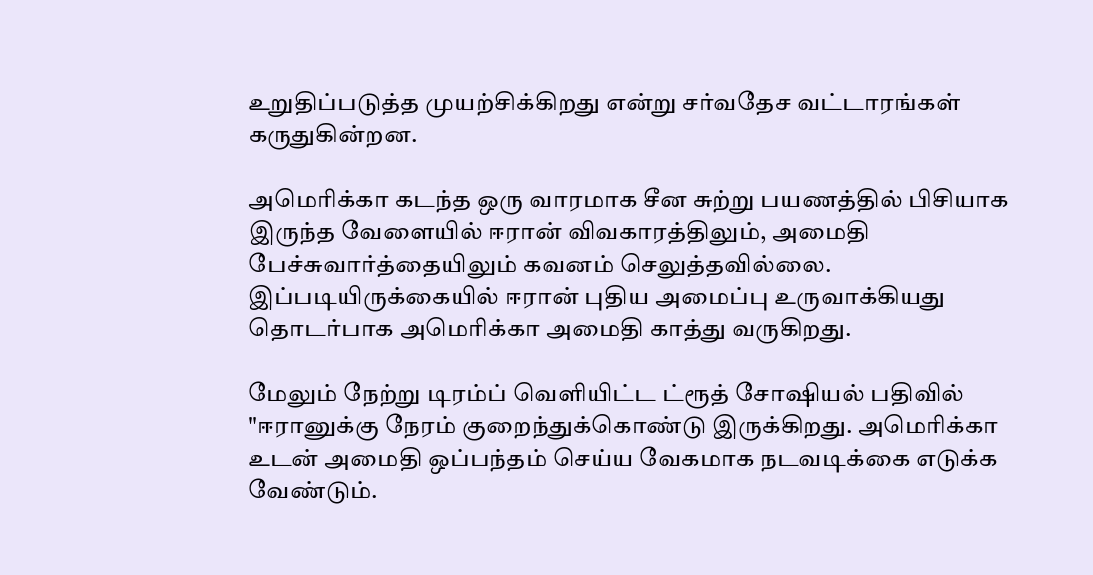உறுதிப்படுத்த முயற்சிக்கிறது என்று சர்வதேச வட்டாரங்கள் கருதுகின்றன.

அமெரிக்கா கடந்த ஒரு வாரமாக சீன சுற்று பயணத்தில் பிசியாக இருந்த வேளையில் ஈரான் விவகாரத்திலும், அமைதி பேச்சுவார்த்தையிலும் கவனம் செலுத்தவில்லை. இப்படியிருக்கையில் ஈரான் புதிய அமைப்பு உருவாக்கியது தொடர்பாக அமெரிக்கா அமைதி காத்து வருகிறது.

மேலும் நேற்று டிரம்ப் வெளியிட்ட ட்ரூத் சோஷியல் பதிவில் "ஈரானுக்கு நேரம் குறைந்துக்கொண்டு இருக்கிறது. அமெரிக்கா உடன் அமைதி ஒப்பந்தம் செய்ய வேகமாக நடவடிக்கை எடுக்க வேண்டும்.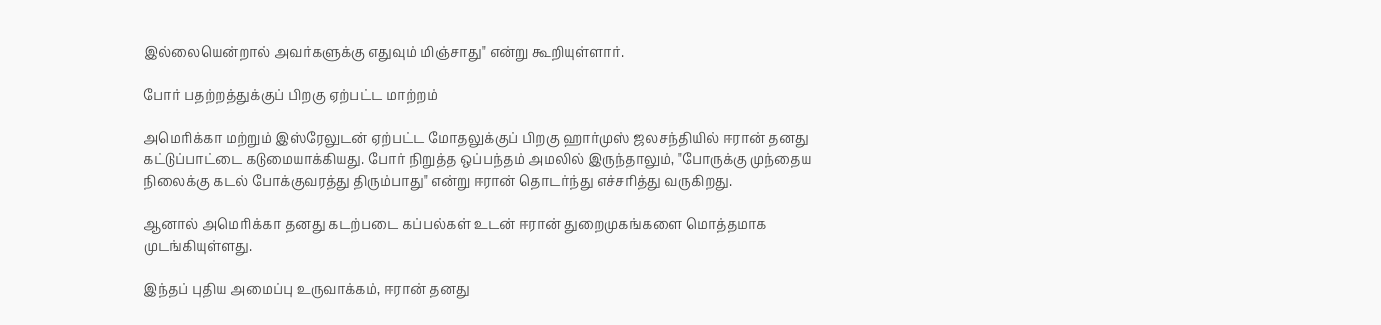இல்லையென்றால் அவர்களுக்கு எதுவும் மிஞ்சாது" என்று கூறியுள்ளார்.

போர் பதற்றத்துக்குப் பிறகு ஏற்பட்ட மாற்றம்

அமெரிக்கா மற்றும் இஸ்ரேலுடன் ஏற்பட்ட மோதலுக்குப் பிறகு ஹார்முஸ் ஜலசந்தியில் ஈரான் தனது கட்டுப்பாட்டை கடுமையாக்கியது. போர் நிறுத்த ஒப்பந்தம் அமலில் இருந்தாலும், "போருக்கு முந்தைய நிலைக்கு கடல் போக்குவரத்து திரும்பாது" என்று ஈரான் தொடர்ந்து எச்சரித்து வருகிறது.

ஆனால் அமெரிக்கா தனது கடற்படை கப்பல்கள் உடன் ஈரான் துறைமுகங்களை மொத்தமாக முடங்கியுள்ளது.

இந்தப் புதிய அமைப்பு உருவாக்கம், ஈரான் தனது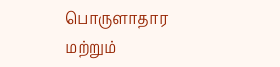பொருளாதார மற்றும்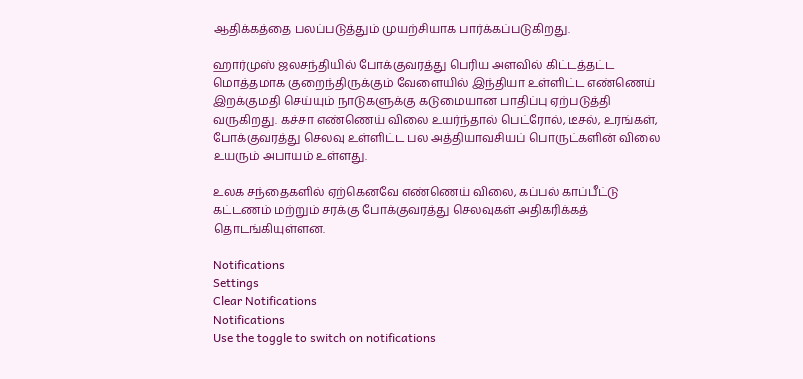ஆதிக்கத்தை பலப்படுத்தும் முயற்சியாக பார்க்கப்படுகிறது.

ஹார்முஸ் ஜலசந்தியில் போக்குவரத்து பெரிய அளவில் கிட்டத்தட்ட மொத்தமாக குறைந்திருக்கும் வேளையில் இந்தியா உள்ளிட்ட எண்ணெய் இறக்குமதி செய்யும் நாடுகளுக்கு கடுமையான பாதிப்பு ஏற்படுத்தி வருகிறது. கச்சா எண்ணெய் விலை உயர்ந்தால் பெட்ரோல், டீசல், உரங்கள், போக்குவரத்து செலவு உள்ளிட்ட பல அத்தியாவசியப் பொருட்களின் விலை உயரும் அபாயம் உள்ளது.

உலக சந்தைகளில் ஏற்கெனவே எண்ணெய் விலை, கப்பல் காப்பீட்டு கட்டணம் மற்றும் சரக்கு போக்குவரத்து செலவுகள் அதிகரிக்கத் தொடங்கியுள்ளன.

Notifications
Settings
Clear Notifications
Notifications
Use the toggle to switch on notifications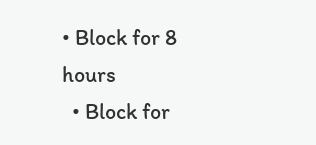• Block for 8 hours
  • Block for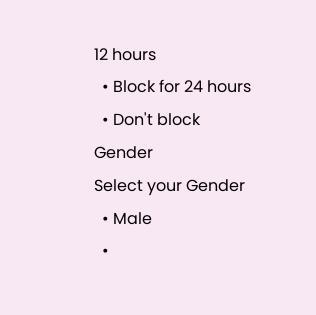12 hours
  • Block for 24 hours
  • Don't block
Gender
Select your Gender
  • Male
  •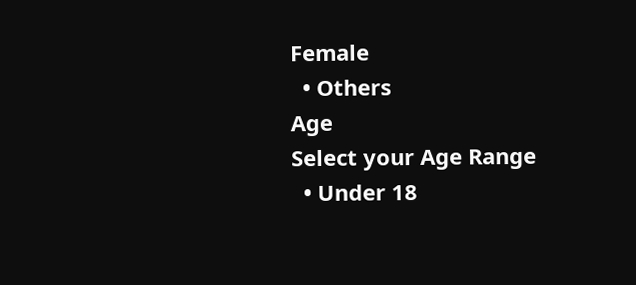Female
  • Others
Age
Select your Age Range
  • Under 18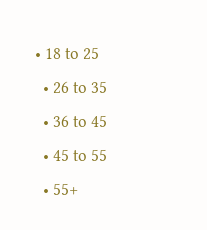• 18 to 25
  • 26 to 35
  • 36 to 45
  • 45 to 55
  • 55+